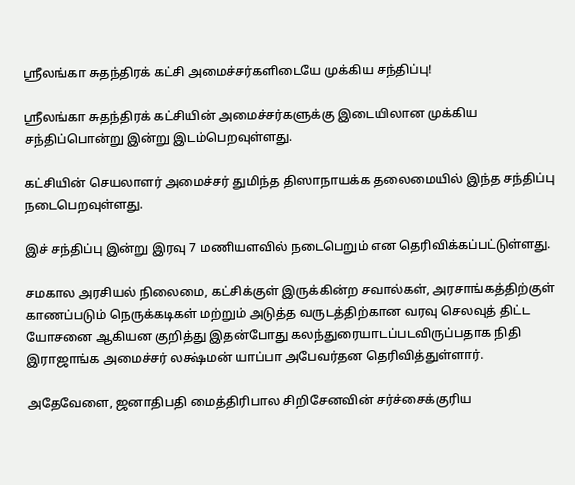ஸ்ரீலங்கா சுதந்திரக் கட்சி அமைச்சர்களிடையே முக்கிய சந்திப்பு!

ஸ்ரீலங்கா சுதந்திரக் கட்சியின் அமைச்சர்களுக்கு இடையிலான முக்கிய சந்திப்பொன்று இன்று இடம்பெறவுள்ளது.

கட்சியின் செயலாளர் அமைச்சர் துமிந்த திஸாநாயக்க தலைமையில் இந்த சந்திப்பு நடைபெறவுள்ளது.

இச் சந்திப்பு இன்று இரவு 7 மணியளவில் நடைபெறும் என தெரிவிக்கப்பட்டுள்ளது.

சமகால அரசியல் நிலைமை, கட்சிக்குள் இருக்கின்ற சவால்கள், அரசாங்கத்திற்குள் காணப்படும் நெருக்கடிகள் மற்றும் அடுத்த வருடத்திற்கான வரவு செலவுத் திட்ட யோசனை ஆகியன குறித்து இதன்போது கலந்துரையாடப்படவிருப்பதாக நிதி இராஜாங்க அமைச்சர் லக்ஷ்மன் யாப்பா அபேவர்தன தெரிவித்துள்ளார்.

அதேவேளை, ஜனாதிபதி மைத்திரிபால சிறிசேனவின் சர்ச்சைக்குரிய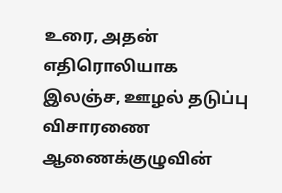உரை, அதன் எதிரொலியாக இலஞ்ச, ஊழல் தடுப்பு விசாரணை ஆணைக்குழுவின்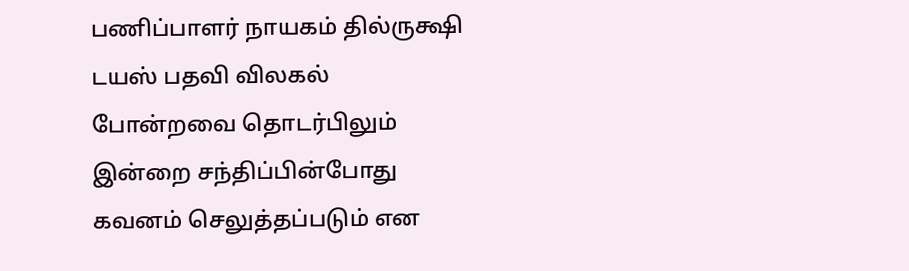பணிப்பாளர் நாயகம் தில்ருக்ஷி டயஸ் பதவி விலகல் போன்றவை தொடர்பிலும் இன்றை சந்திப்பின்போது கவனம் செலுத்தப்படும் என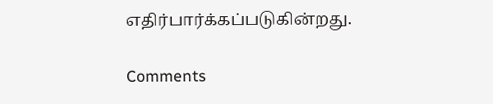எதிர்பார்க்கப்படுகின்றது.

Comments